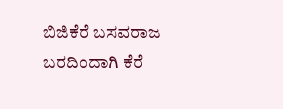ಬಿಜಿಕೆರೆ ಬಸವರಾಜ
ಬರದಿಂದಾಗಿ ಕೆರೆ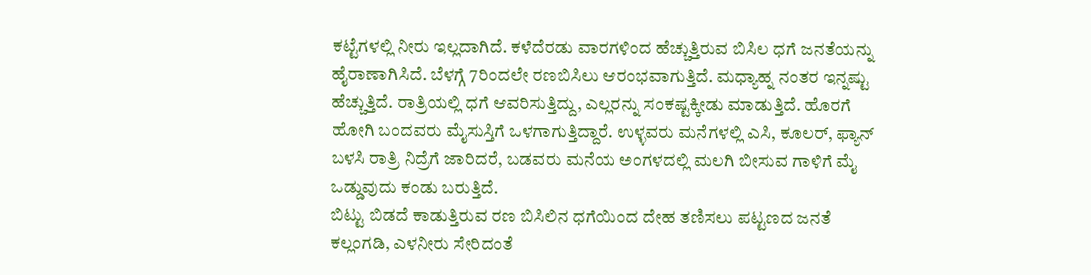ಕಟ್ಟೆಗಳಲ್ಲಿ ನೀರು ಇಲ್ಲದಾಗಿದೆ. ಕಳೆದೆರಡು ವಾರಗಳಿಂದ ಹೆಚ್ಚುತ್ತಿರುವ ಬಿಸಿಲ ಧಗೆ ಜನತೆಯನ್ನು ಹೈರಾಣಾಗಿಸಿದೆ. ಬೆಳಗ್ಗೆ 7ರಿಂದಲೇ ರಣಬಿಸಿಲು ಆರಂಭವಾಗುತ್ತಿದೆ. ಮಧ್ಯಾಹ್ನ ನಂತರ ಇನ್ನಷ್ಟು ಹೆಚ್ಚುತ್ತಿದೆ. ರಾತ್ರಿಯಲ್ಲಿ ಧಗೆ ಆವರಿಸುತ್ತಿದ್ದು, ಎಲ್ಲರನ್ನು ಸಂಕಷ್ಟಕ್ಕೀಡು ಮಾಡುತ್ತಿದೆ. ಹೊರಗೆ ಹೋಗಿ ಬಂದವರು ಮೈಸುಸ್ತಿಗೆ ಒಳಗಾಗುತ್ತಿದ್ದಾರೆ. ಉಳ್ಳವರು ಮನೆಗಳಲ್ಲಿ ಎಸಿ, ಕೂಲರ್, ಫ್ಯಾನ್ ಬಳಸಿ ರಾತ್ರಿ ನಿದ್ರೆಗೆ ಜಾರಿದರೆ, ಬಡವರು ಮನೆಯ ಅಂಗಳದಲ್ಲಿ ಮಲಗಿ ಬೀಸುವ ಗಾಳಿಗೆ ಮೈ ಒಡ್ಡುವುದು ಕಂಡು ಬರುತ್ತಿದೆ.
ಬಿಟ್ಟು ಬಿಡದೆ ಕಾಡುತ್ತಿರುವ ರಣ ಬಿಸಿಲಿನ ಧಗೆಯಿಂದ ದೇಹ ತಣಿಸಲು ಪಟ್ಟಣದ ಜನತೆ ಕಲ್ಲಂಗಡಿ, ಎಳನೀರು ಸೇರಿದಂತೆ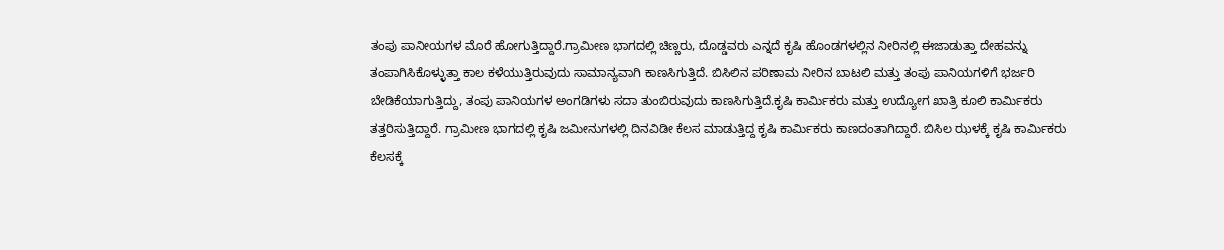ತಂಪು ಪಾನೀಯಗಳ ಮೊರೆ ಹೋಗುತ್ತಿದ್ದಾರೆ.ಗ್ರಾಮೀಣ ಭಾಗದಲ್ಲಿ ಚಿಣ್ಣರು, ದೊಡ್ಡವರು ಎನ್ನದೆ ಕೃಷಿ ಹೊಂಡಗಳಲ್ಲಿನ ನೀರಿನಲ್ಲಿ ಈಜಾಡುತ್ತಾ ದೇಹವನ್ನು ತಂಪಾಗಿಸಿಕೊಳ್ಳುತ್ತಾ ಕಾಲ ಕಳೆಯುತ್ತಿರುವುದು ಸಾಮಾನ್ಯವಾಗಿ ಕಾಣಸಿಗುತ್ತಿದೆ. ಬಿಸಿಲಿನ ಪರಿಣಾಮ ನೀರಿನ ಬಾಟಲಿ ಮತ್ತು ತಂಪು ಪಾನಿಯಗಳಿಗೆ ಭರ್ಜರಿ ಬೇಡಿಕೆಯಾಗುತ್ತಿದ್ದು, ತಂಪು ಪಾನಿಯಗಳ ಅಂಗಡಿಗಳು ಸದಾ ತುಂಬಿರುವುದು ಕಾಣಸಿಗುತ್ತಿದೆ.ಕೃಷಿ ಕಾರ್ಮಿಕರು ಮತ್ತು ಉದ್ಯೋಗ ಖಾತ್ರಿ ಕೂಲಿ ಕಾರ್ಮಿಕರು ತತ್ತರಿಸುತ್ತಿದ್ದಾರೆ. ಗ್ರಾಮೀಣ ಭಾಗದಲ್ಲಿ ಕೃಷಿ ಜಮೀನುಗಳಲ್ಲಿ ದಿನವಿಡೀ ಕೆಲಸ ಮಾಡುತ್ತಿದ್ದ ಕೃಷಿ ಕಾರ್ಮಿಕರು ಕಾಣದಂತಾಗಿದ್ದಾರೆ. ಬಿಸಿಲ ಝಳಕ್ಕೆ ಕೃಷಿ ಕಾರ್ಮಿಕರು ಕೆಲಸಕ್ಕೆ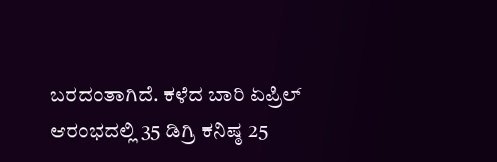ಬರದಂತಾಗಿದೆ. ಕಳೆದ ಬಾರಿ ಏಪ್ರಿಲ್ ಆರಂಭದಲ್ಲಿ 35 ಡಿಗ್ರಿ ಕನಿಷ್ಠ 25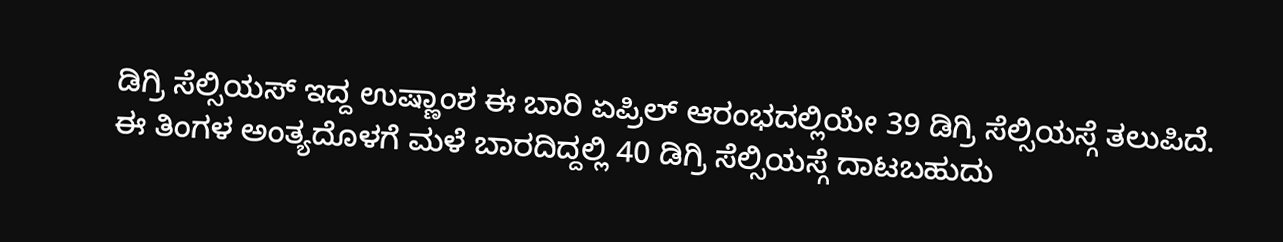ಡಿಗ್ರಿ ಸೆಲ್ಸಿಯಸ್ ಇದ್ದ ಉಷ್ಣಾಂಶ ಈ ಬಾರಿ ಏಪ್ರಿಲ್ ಆರಂಭದಲ್ಲಿಯೇ 39 ಡಿಗ್ರಿ ಸೆಲ್ಸಿಯಸ್ಗೆ ತಲುಪಿದೆ. ಈ ತಿಂಗಳ ಅಂತ್ಯದೊಳಗೆ ಮಳೆ ಬಾರದಿದ್ದಲ್ಲಿ 40 ಡಿಗ್ರಿ ಸೆಲ್ಸಿಯಸ್ಗೆ ದಾಟಬಹುದು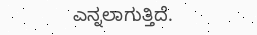ಎನ್ನಲಾಗುತ್ತಿದೆ.